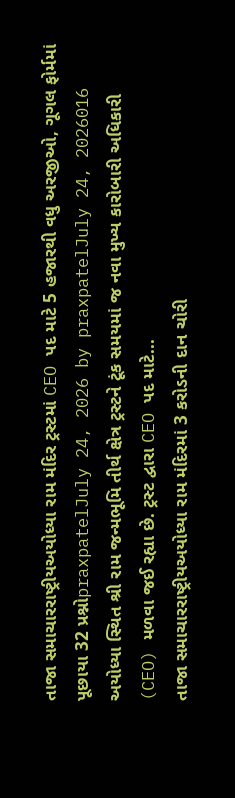તાજા સમાચારરાષ્ટ્રીયઅયોધ્યા રામ મંદિર ટ્રસ્ટમાં CEO પદ માટે 5 હજારથી વધુ અરજીઓ, ગૂગલ ફોર્મમાં પૂછાયા 32 પ્રશ્નોpraxpatelJuly 24, 2026 by praxpatelJuly 24, 2026016 અયોધ્યા સ્થિત શ્રી રામ જન્મભૂમિ તીર્થ ક્ષેત્ર ટ્રસ્ટને ટૂંક સમયમાં જ નવા મુખ્ય કારોબારી અધિકારી (CEO) મળવા જઈ રહ્યા છે. ટ્રસ્ટ દ્વારા CEO પદ માટે...
તાજા સમાચારરાષ્ટ્રીયઅયોધ્યા રામ મંદિરમાં 3 કરોડની દાન ચોરી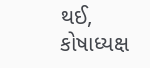થઈ, કોષાધ્યક્ષ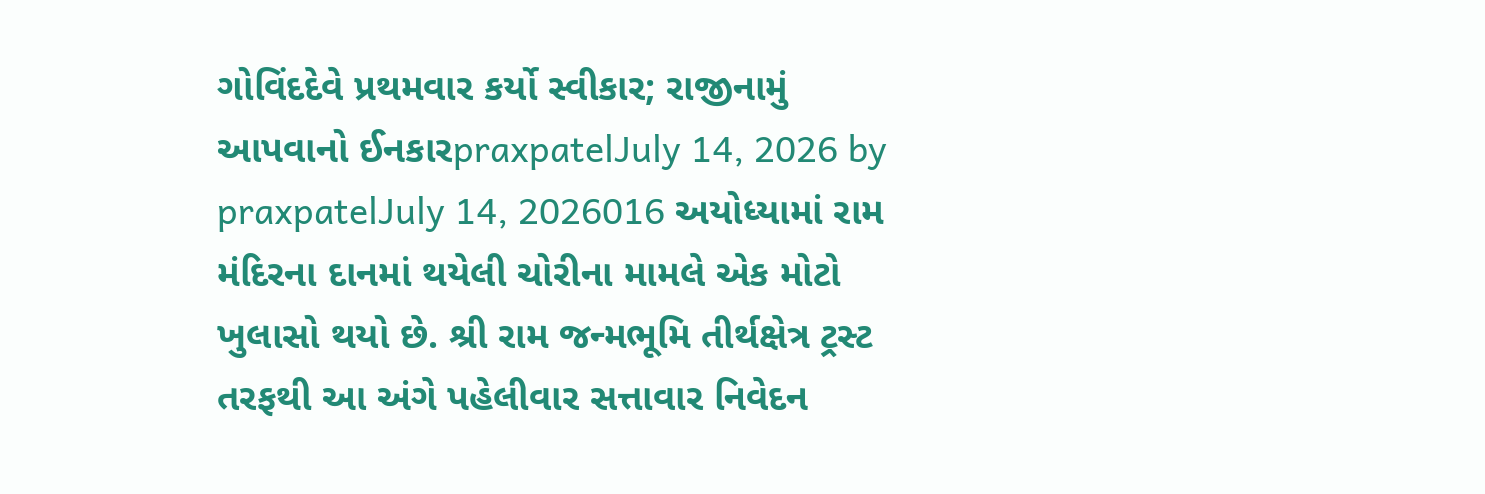ગોવિંદદેવે પ્રથમવાર કર્યો સ્વીકાર; રાજીનામું આપવાનો ઈનકારpraxpatelJuly 14, 2026 by praxpatelJuly 14, 2026016 અયોધ્યામાં રામ મંદિરના દાનમાં થયેલી ચોરીના મામલે એક મોટો ખુલાસો થયો છે. શ્રી રામ જન્મભૂમિ તીર્થક્ષેત્ર ટ્રસ્ટ તરફથી આ અંગે પહેલીવાર સત્તાવાર નિવેદન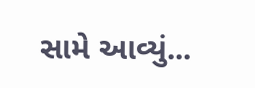સામે આવ્યું...